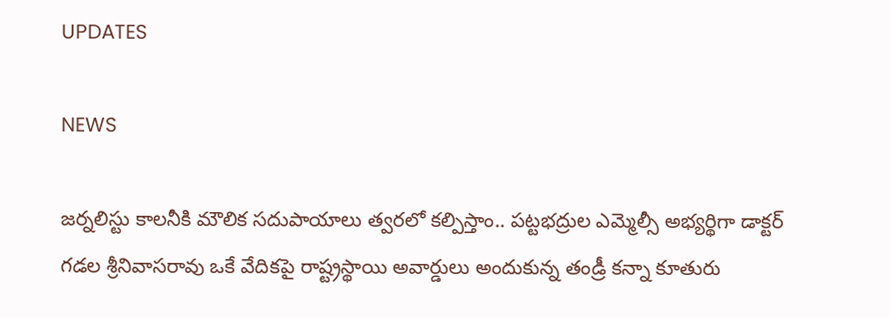UPDATES

NEWS

జర్నలిస్టు కాలనీకి మౌలిక సదుపాయాలు త్వరలో కల్పిస్తాం.. పట్టభద్రుల ఎమ్మెల్సీ అభ్యర్థిగా డాక్టర్ గడల శ్రీనివాసరావు ఒకే వేదికపై రాష్ట్రస్థాయి అవార్డులు అందుకున్న తండ్రీ కన్నా కూతురు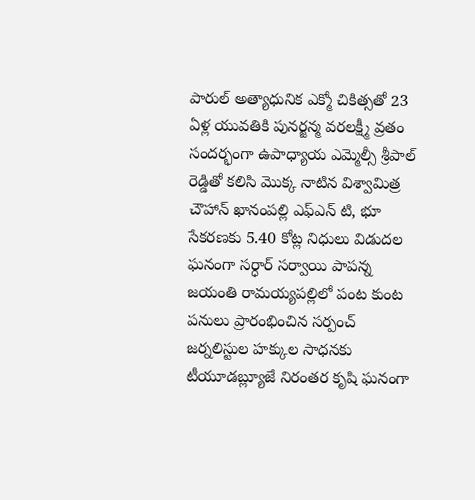పారుల్ అత్యాధునిక ఎక్మో చికిత్సతో 23 ఏళ్ల యువతికి పునర్జన్మ వరలక్ష్మీ వ్రతం సందర్భంగా ఉపాధ్యాయ ఎమ్మెల్సీ శ్రీపాల్ రెడ్డితో కలిసి మొక్క నాటిన విశ్వామిత్ర చౌహాన్ ఖానంపల్లి ఎఫ్ఎన్ టి, భూ సేకరణకు 5.40 కోట్ల నిధులు విడుదల ఘనంగా సర్ధార్ సర్వాయి పాపన్న జయంతి రామయ్యపల్లిలో పంట కుంట పనులు ప్రారంభించిన సర్పంచ్ జర్నలిస్టుల హక్కుల సాధనకు టీయూడబ్ల్యూజే నిరంతర కృషి ఘనంగా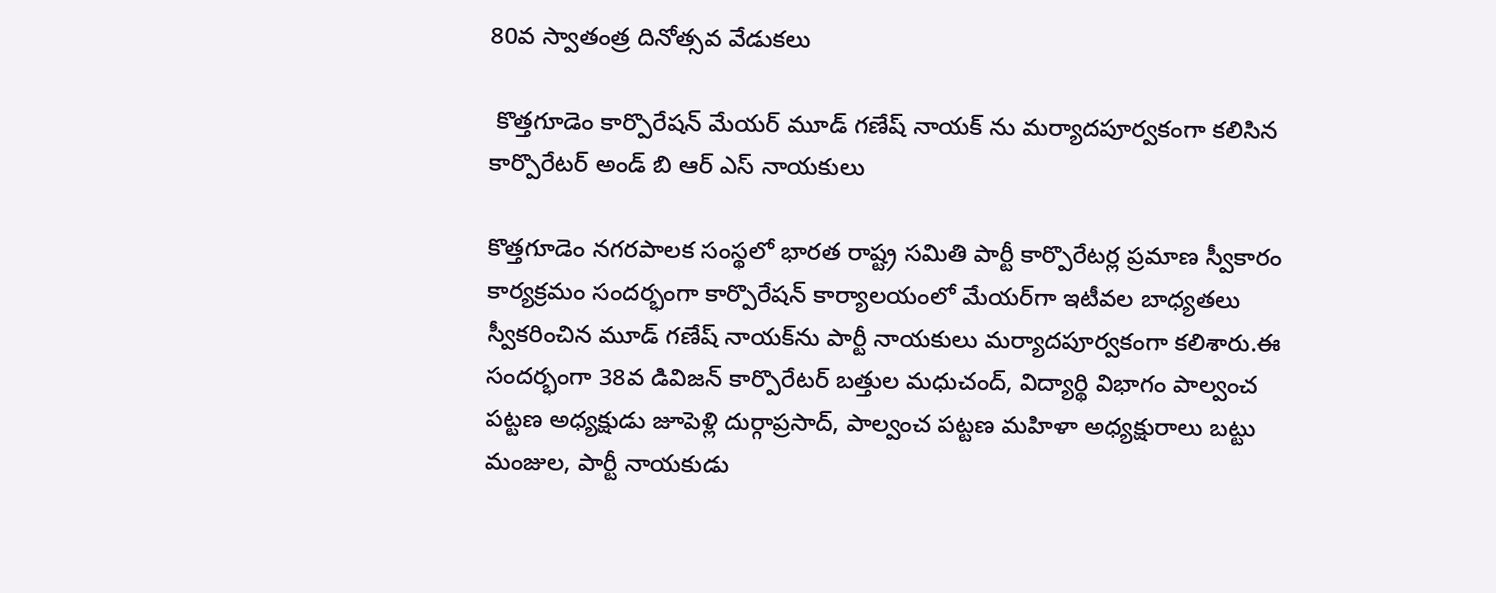80వ స్వాతంత్ర దినోత్సవ వేడుకలు

 కొత్తగూడెం కార్పొరేషన్ మేయర్ మూడ్ గణేష్ నాయక్ ను మర్యాదపూర్వకంగా కలిసిన కార్పొరేటర్ అండ్ బి ఆర్ ఎస్ నాయకులు

కొత్తగూడెం నగరపాలక సంస్థలో భారత రాష్ట్ర సమితి పార్టీ కార్పొరేటర్ల ప్రమాణ స్వీకారం కార్యక్రమం సందర్భంగా కార్పొరేషన్ కార్యాలయంలో మేయర్‌గా ఇటీవల బాధ్యతలు స్వీకరించిన మూడ్ గణేష్ నాయక్‌ను పార్టీ నాయకులు మర్యాదపూర్వకంగా కలిశారు.ఈ సందర్భంగా 38వ డివిజన్ కార్పొరేటర్ బత్తుల మధుచంద్, విద్యార్థి విభాగం పాల్వంచ పట్టణ అధ్యక్షుడు జూపెళ్లి దుర్గాప్రసాద్, పాల్వంచ పట్టణ మహిళా అధ్యక్షురాలు బట్టు మంజుల, పార్టీ నాయకుడు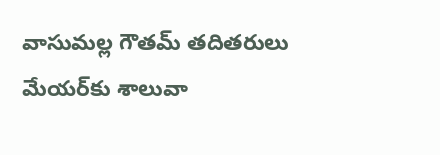వాసుమల్ల గౌతమ్ తదితరులు మేయర్‌కు శాలువా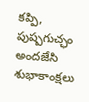కప్పి, పుష్పగుచ్ఛం అందజేసి శుభాకాంక్షలు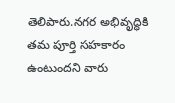తెలిపారు.నగర అభివృద్ధికి తమ పూర్తి సహకారం ఉంటుందని వారు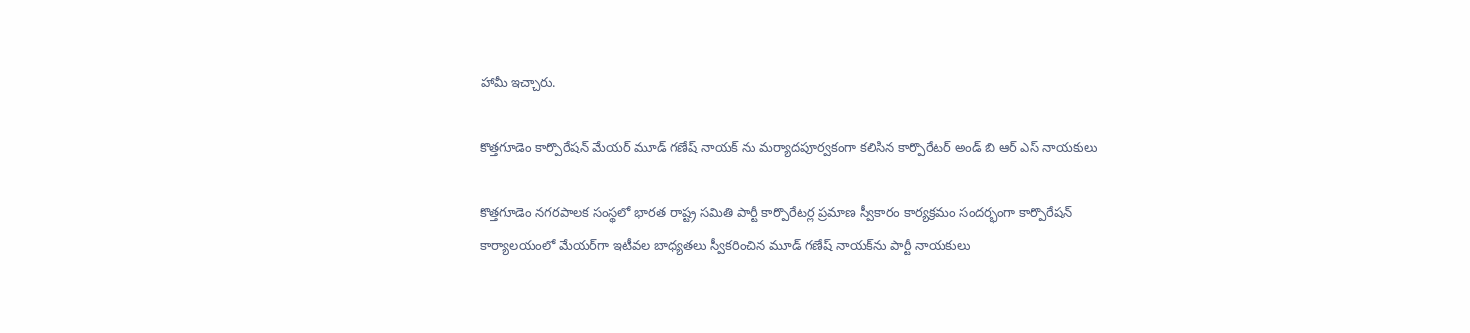హామీ ఇచ్చారు.

కొత్తగూడెం కార్పొరేషన్ మేయర్ మూడ్ గణేష్ నాయక్ ను మర్యాదపూర్వకంగా కలిసిన కార్పొరేటర్ అండ్ బి ఆర్ ఎస్ నాయకులు

కొత్తగూడెం నగరపాలక సంస్థలో భారత రాష్ట్ర సమితి పార్టీ కార్పొరేటర్ల ప్రమాణ స్వీకారం కార్యక్రమం సందర్భంగా కార్పొరేషన్ కార్యాలయంలో మేయర్‌గా ఇటీవల బాధ్యతలు స్వీకరించిన మూడ్ గణేష్ నాయక్‌ను పార్టీ నాయకులు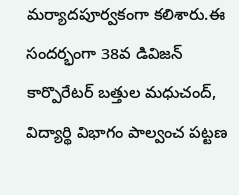మర్యాదపూర్వకంగా కలిశారు.ఈ సందర్భంగా 38వ డివిజన్ కార్పొరేటర్ బత్తుల మధుచంద్, విద్యార్థి విభాగం పాల్వంచ పట్టణ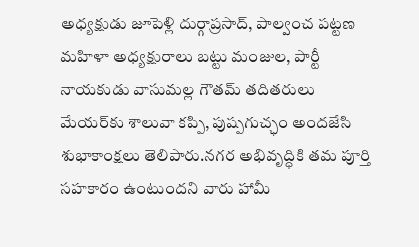అధ్యక్షుడు జూపెళ్లి దుర్గాప్రసాద్, పాల్వంచ పట్టణ మహిళా అధ్యక్షురాలు బట్టు మంజుల, పార్టీ నాయకుడు వాసుమల్ల గౌతమ్ తదితరులు మేయర్‌కు శాలువా కప్పి, పుష్పగుచ్ఛం అందజేసి శుభాకాంక్షలు తెలిపారు.నగర అభివృద్ధికి తమ పూర్తి సహకారం ఉంటుందని వారు హామీ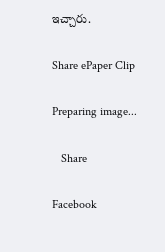ఇచ్చారు.

Share ePaper Clip

Preparing image...

   Share

Facebook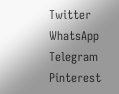Twitter
WhatsApp
Telegram
Pinterest